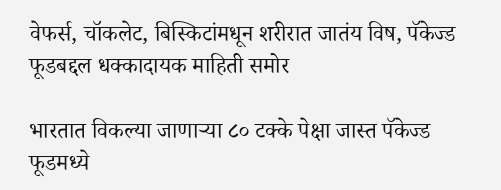वेफर्स, चॉकलेट, बिस्किटांमधून शरीरात जातंय विष, पॅकेज्ड फूडबद्दल धक्कादायक माहिती समोर

भारतात विकल्या जाणाऱ्या ८० टक्के पेक्षा जास्त पॅकेज्ड फूडमध्ये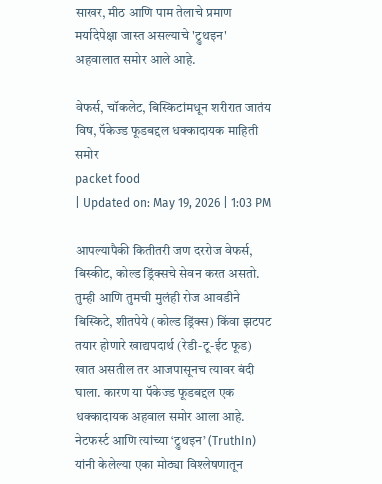साखर, मीठ आणि पाम तेलाचे प्रमाण मर्यादेपेक्षा जास्त असल्याचे 'ट्रुथइन' अहवालात समोर आले आहे.

वेफर्स, चॉकलेट, बिस्किटांमधून शरीरात जातंय विष, पॅकेज्ड फूडबद्दल धक्कादायक माहिती समोर
packet food
| Updated on: May 19, 2026 | 1:03 PM

आपल्यापैकी कितीतरी जण दररोज वेफर्स, बिस्कीट, कोल्ड ड्रिंक्सचे सेवन करत असतो. तुम्ही आणि तुमची मुलंही रोज आवडीने बिस्किटे, शीतपेये (कोल्ड ड्रिंक्स) किंवा झटपट तयार होणारे खाद्यपदार्थ (रेडी-टू-ईट फूड) खात असतील तर आजपासूनच त्यावर बंदी घाला. कारण या पॅकेज्ड फूडबद्दल एक धक्कादायक अहवाल समोर आला आहे. नेटफर्स्ट आणि त्यांच्या ‘ट्रुथइन’ (TruthIn) यांनी केलेल्या एका मोठ्या विश्लेषणातून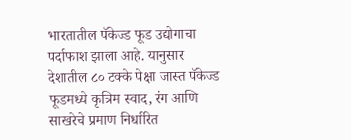भारतातील पॅकेज्ड फूड उद्योगाचा पर्दाफाश झाला आहे. यानुसार देशातील ८० टक्के पेक्षा जास्त पॅकेज्ड फूडमध्ये कृत्रिम स्वाद, रंग आणि साखरेचे प्रमाण निर्धारित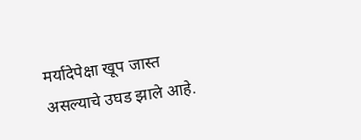मर्यादेपेक्षा खूप जास्त असल्याचे उघड झाले आहे.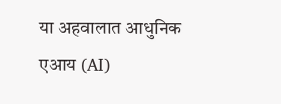या अहवालात आधुनिक एआय (AI)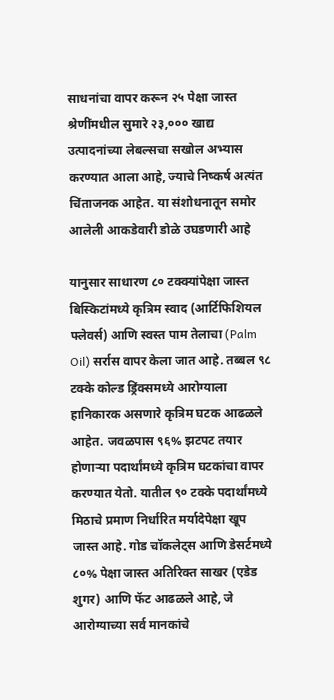साधनांचा वापर करून २५ पेक्षा जास्त श्रेणींमधील सुमारे २३,००० खाद्य उत्पादनांच्या लेबल्सचा सखोल अभ्यास करण्यात आला आहे, ज्याचे निष्कर्ष अत्यंत चिंताजनक आहेत. या संशोधनातून समोर आलेली आकडेवारी डोळे उघडणारी आहे

यानुसार साधारण ८० टक्क्यांपेक्षा जास्त बिस्किटांमध्ये कृत्रिम स्वाद (आर्टिफिशियल फ्लेवर्स) आणि स्वस्त पाम तेलाचा (Palm Oil) सर्रास वापर केला जात आहे. तब्बल ९८ टक्के कोल्ड ड्रिंक्समध्ये आरोग्याला हानिकारक असणारे कृत्रिम घटक आढळले आहेत. जवळपास ९६% झटपट तयार होणाऱ्या पदार्थांमध्ये कृत्रिम घटकांचा वापर करण्यात येतो. यातील ९० टक्के पदार्थांमध्ये मिठाचे प्रमाण निर्धारित मर्यादेपेक्षा खूप जास्त आहे. गोड चॉकलेट्स आणि डेसर्टमध्ये ८०% पेक्षा जास्त अतिरिक्त साखर (एडेड शुगर) आणि फॅट आढळले आहे, जे आरोग्याच्या सर्व मानकांचे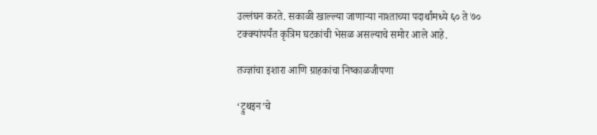उल्लंघन करते. सकाळी खाल्ल्या जाणाऱ्या नाश्ताच्या पदार्थांमध्ये ६० ते ७० टक्क्यांपर्यंत कृत्रिम घटकांची भेसळ असल्याचे समोर आले आहे.

तज्ज्ञांचा इशारा आणि ग्राहकांचा निष्काळजीपणा

‘ट्रुथइन’चे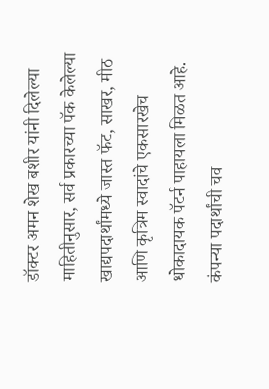डॉक्टर अमन शेख बशीर यांनी दिलेल्या माहितीनुसार, सर्व प्रकारच्या पॅक केलेल्या खाद्यपदार्थांमध्ये जास्त फॅट, साखर, मीठ आणि कृत्रिम स्वादांचे एकसारखेच धोकादायक पॅटर्न पाहायला मिळत आहे. कंपन्या पदार्थांची चव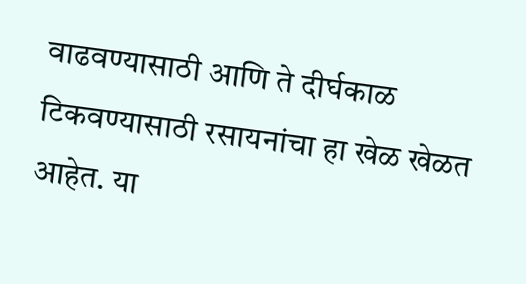वाढवण्यासाठी आणि ते दीर्घकाळ टिकवण्यासाठी रसायनांचा हा खेळ खेळत आहेत. या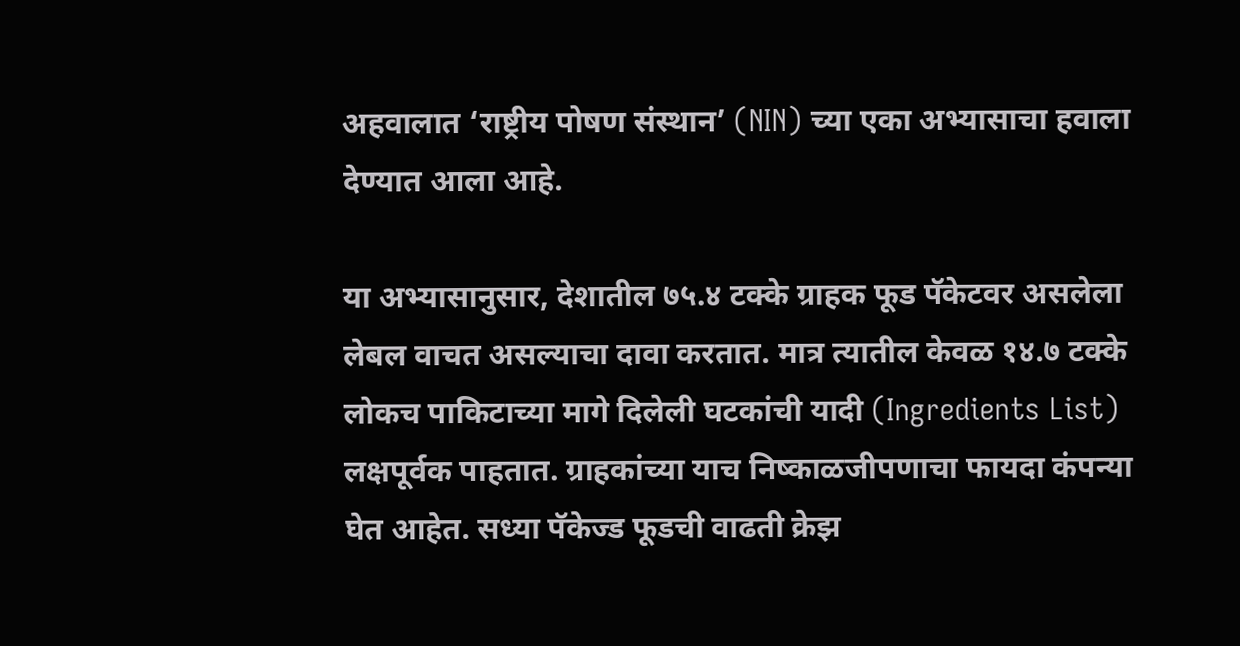अहवालात ‘राष्ट्रीय पोषण संस्थान’ (NIN) च्या एका अभ्यासाचा हवाला देण्यात आला आहे.

या अभ्यासानुसार, देशातील ७५.४ टक्के ग्राहक फूड पॅकेटवर असलेला लेबल वाचत असल्याचा दावा करतात. मात्र त्यातील केवळ १४.७ टक्के लोकच पाकिटाच्या मागे दिलेली घटकांची यादी (Ingredients List) लक्षपूर्वक पाहतात. ग्राहकांच्या याच निष्काळजीपणाचा फायदा कंपन्या घेत आहेत. सध्या पॅकेज्ड फूडची वाढती क्रेझ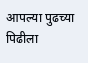आपल्या पुढच्या पिढीला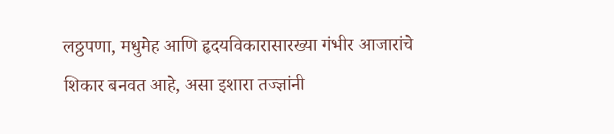लठ्ठपणा, मधुमेह आणि हृदयविकारासारख्या गंभीर आजारांचे शिकार बनवत आहे, असा इशारा तज्ज्ञांनी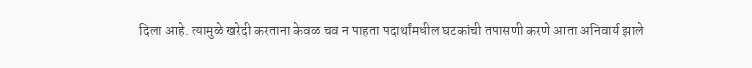दिला आहे. त्यामुळे खरेदी करताना केवळ चव न पाहता पदार्थांमधील घटकांची तपासणी करणे आता अनिवार्य झाले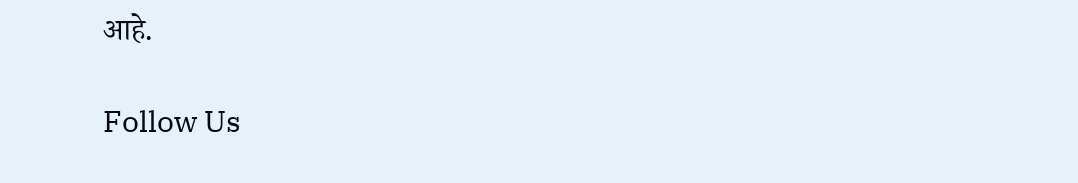आहे.

Follow Us